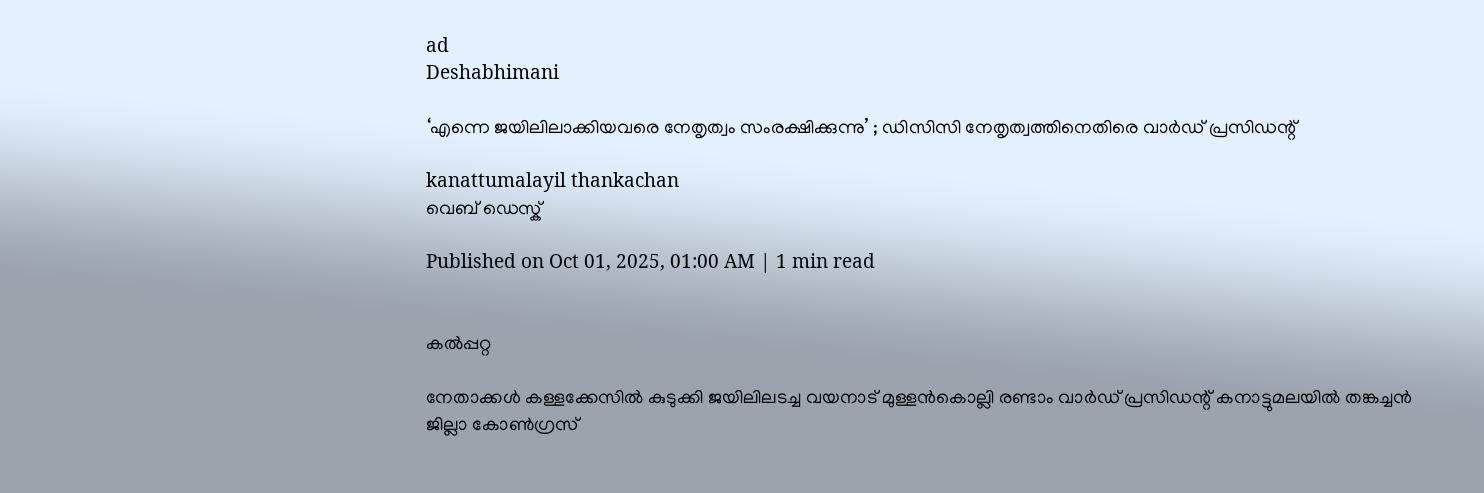ad
Deshabhimani

‘എന്നെ ജയിലിലാക്കിയവരെ നേതൃത്വം സംരക്ഷിക്കുന്നു’ ; ഡിസിസി നേതൃത്വത്തിനെതിരെ വാർഡ്‌ പ്രസിഡന്റ്‌

kanattumalayil thankachan
വെബ് ഡെസ്ക്

Published on Oct 01, 2025, 01:00 AM | 1 min read


കൽപ്പറ്റ

നേതാക്കൾ കള്ളക്കേസിൽ കുടുക്കി ജയിലിലടച്ച വയനാട്‌ മുള്ളൻകൊല്ലി രണ്ടാം വാർഡ്‌ പ്രസിഡന്റ്‌ കനാട്ടുമലയിൽ തങ്കച്ചൻ ജില്ലാ കോൺഗ്രസ്‌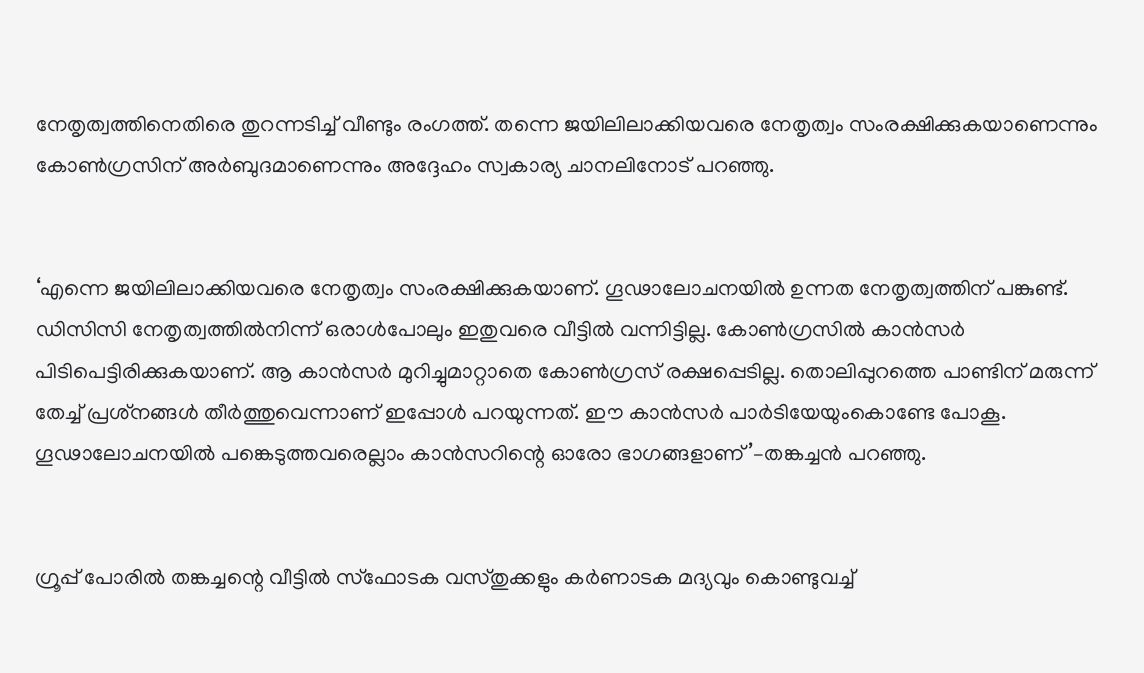നേതൃത്വത്തിനെതിരെ തുറന്നടിച്ച്‌ വീണ്ടും രംഗത്ത്‌. തന്നെ ജയിലിലാക്കിയവരെ നേതൃത്വം സംരക്ഷിക്കുകയാണെന്നും കോൺഗ്രസിന്‌ അർബുദമാണെന്നും അദ്ദേഹം സ്വകാര്യ ചാനലിനോട്‌ പറഞ്ഞു.


‘എന്നെ ജയിലിലാക്കിയവരെ നേതൃത്വം സംരക്ഷിക്കുകയാണ്‌. ഗൂഢാലോചനയിൽ ഉന്നത നേതൃത്വത്തിന്‌ പങ്കുണ്ട്‌. ഡിസിസി നേതൃത്വത്തിൽനിന്ന്‌ ഒരാൾപോലും ഇതുവരെ വീട്ടിൽ വന്നിട്ടില്ല. കോൺഗ്രസിൽ കാൻസർ പിടിപെട്ടിരിക്കുകയാണ്‌. ആ കാൻസർ മുറിച്ചുമാറ്റാതെ കോൺഗ്രസ്‌ രക്ഷപ്പെടില്ല. തൊലിപ്പുറത്തെ പാണ്ടിന്‌ മരുന്ന്‌ തേച്ച്‌ പ്രശ്‌നങ്ങൾ തീർത്തുവെന്നാണ്‌ ഇപ്പോൾ പറയുന്നത്‌. ഇ‍ൗ കാൻസർ പാർടിയേയുംകൊണ്ടേ പോകൂ. ഗൂഢാലോചനയിൽ പങ്കെടുത്തവരെല്ലാം കാൻസറിന്റെ ഓരോ ഭാഗങ്ങളാണ്‌’–തങ്കച്ചൻ പറഞ്ഞു.


ഗ്രൂപ്പ്‌ പോരിൽ തങ്കച്ചന്റെ വീട്ടിൽ സ്‌ഫോടക വസ്‌തുക്കളും കർണാടക മദ്യവും കൊണ്ടുവച്ച്‌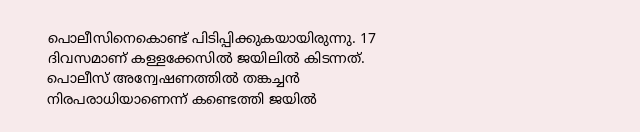പൊലീസിനെകൊണ്ട്‌ പിടിപ്പിക്കുകയായിരുന്നു. 17 ദിവസമാണ്‌ കള്ളക്കേസിൽ ജയിലിൽ കിടന്നത്‌. പൊലീസ്‌ അന്വേഷണത്തിൽ തങ്കച്ചൻ നിരപരാധിയാണെന്ന്‌ കണ്ടെത്തി ജയിൽ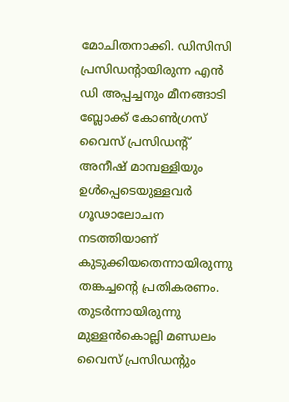മോചിതനാക്കി. ഡിസിസി പ്രസിഡന്റായിരുന്ന എൻ ഡി അപ്പച്ചനും മീനങ്ങാടി ബ്ലോക്ക്‌ കോൺഗ്രസ്‌ വൈസ്‌ പ്രസിഡന്റ്‌ അനീഷ്‌ മാമ്പള്ളിയും ഉൾപ്പെടെയുള്ളവർ ഗൂഢാലോചന നടത്തിയാണ്‌ കുടുക്കിയതെന്നായിരുന്നു തങ്കച്ചന്റെ പ്രതികരണം. തുടർന്നായിരുന്നു മുള്ളൻകൊല്ലി മണ്ഡലം വൈസ്‌ പ്രസിഡന്റും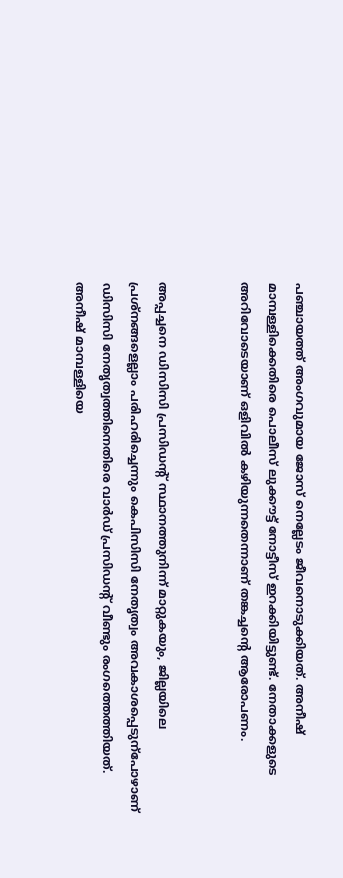പഞ്ചായത്ത്‌ അംഗവുമായ ജോസ്‌ നെല്ലേടം ജീവനൊടുക്കിയത്‌. അനീഷ്‌ മാമ്പള്ളിക്കെതിരെ പൊലീസ്‌ ലുക്ക‍ൗട്ട്‌ നോട്ടീസ്‌ ഇറക്കിയിട്ടുണ്ട്‌. നേതാക്കളുടെ അറിവോടെയാണ്‌ ഒളിവിൽ കഴിയുന്നതെന്നാണ്‌ തങ്കച്ചന്റെ ആരോപണം.


അപ്പച്ചനെ ഡിസിസി പ്രസിഡന്റ്‌ സ്ഥാനത്തുനിന്ന്‌ മാറ്റുകയും, ജില്ലയിലെ പ്രശ്‌നങ്ങളെല്ലാം പരിഹരിച്ചെന്നും കെപിസിസി നേതൃത്വം അവകാശപ്പെടുന്പോഴാണ്‌ ഡിസിസി നേതൃത്വത്തിനെതിരെ വാർഡ്‌ പ്രസിഡന്റ്‌ വീണ്ടും രംഗത്തെത്തിയത്‌. അനീഷ് മാമ്പള്ളിയെ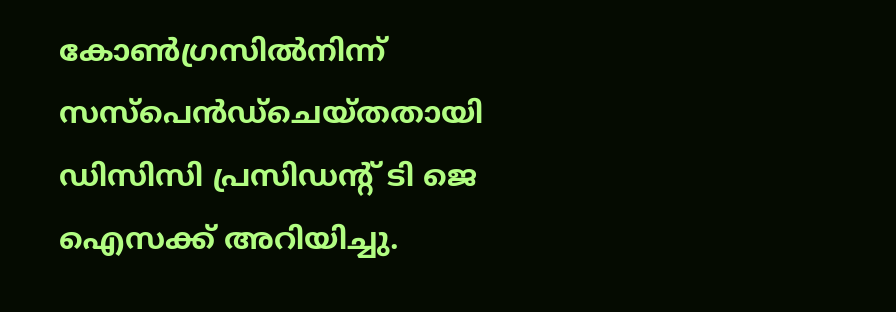കോൺഗ്രസിൽനിന്ന്‌ സസ്‌പെൻഡ്‌ചെയ്‌തതായി ഡിസിസി പ്രസിഡന്റ്‌ ടി ജെ ഐസക്ക് അറിയിച്ചു.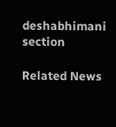deshabhimani section

Related News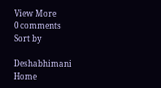View More
0 comments
Sort by

Deshabhimani
Home